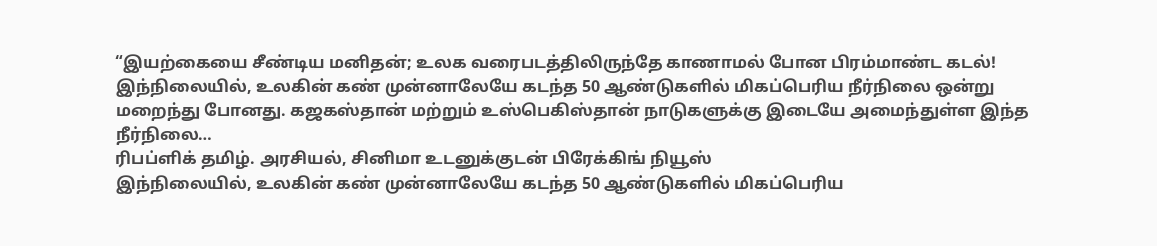“இயற்கையை சீண்டிய மனிதன்; உலக வரைபடத்திலிருந்தே காணாமல் போன பிரம்மாண்ட கடல்!
இந்நிலையில், உலகின் கண் முன்னாலேயே கடந்த 50 ஆண்டுகளில் மிகப்பெரிய நீர்நிலை ஒன்று மறைந்து போனது. கஜகஸ்தான் மற்றும் உஸ்பெகிஸ்தான் நாடுகளுக்கு இடையே அமைந்துள்ள இந்த நீர்நிலை…
ரிபப்ளிக் தமிழ். அரசியல், சினிமா உடனுக்குடன் பிரேக்கிங் நியூஸ்
இந்நிலையில், உலகின் கண் முன்னாலேயே கடந்த 50 ஆண்டுகளில் மிகப்பெரிய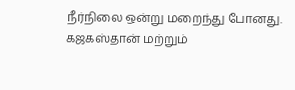நீர்நிலை ஒன்று மறைந்து போனது. கஜகஸ்தான் மற்றும்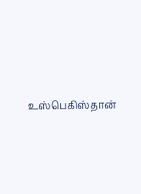உஸ்பெகிஸ்தான்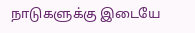நாடுகளுக்கு இடையே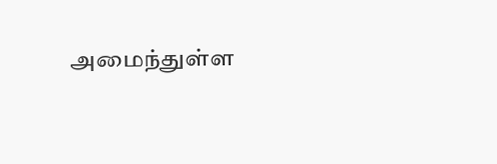அமைந்துள்ள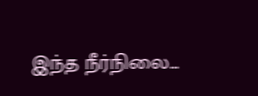இந்த நீர்நிலை…